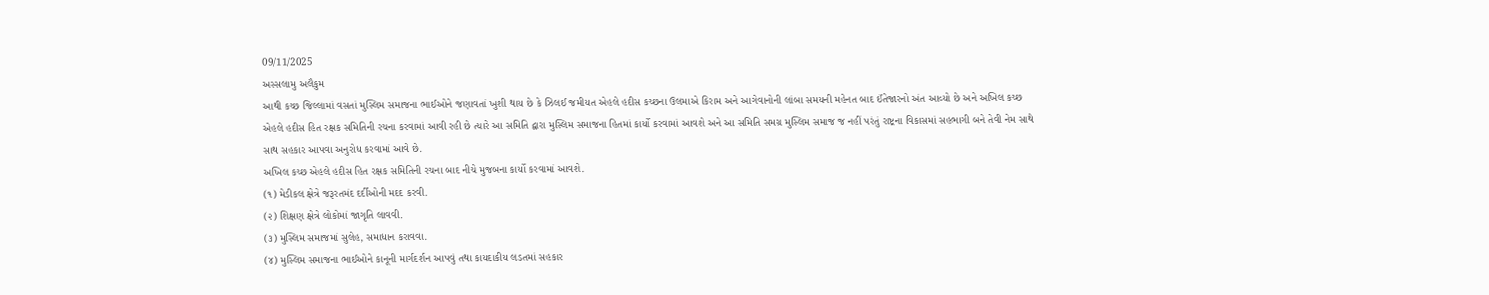09/11/2025
અસ્સલામુ અલૈકુમ
આથી કચ્છ જિલ્લામાં વસતાં મુસ્લિમ સમાજના ભાઈઓને જણાવતાં ખુશી થાય છે કે ઝિલઈ જમીયત એહલે હદીસ કચ્છના ઉલમાએ કિરામ અને આગેવાનોની લાંબા સમયની મહેનત બાદ ઈંતેજારનો અંત આવ્યો છે અને અખિલ કચ્છ એહલે હદીસ હિત રક્ષક સમિતિની રચના કરવામાં આવી રહી છે ત્યારે આ સમિતિ દ્વારા મુસ્લિમ સમાજના હિતમાં કાર્યો કરવામાં આવશે અને આ સમિતિ સમગ્ર મુસ્લિમ સમાજ જ નહીં પરંતું રાષ્ટ્રના વિકાસમાં સહભાગી બને તેવી નેમ સાથે સાથ સહકાર આપવા અનુરોધ કરવામાં આવે છે.
અખિલ કચ્છ એહલે હદીસ હિત રક્ષક સમિતિની રચના બાદ નીચે મુજબના કાર્યો કરવામાં આવશે.
(૧) મેડીકલ ક્ષેત્રે જરૂરતમંદ દર્દીઓની મદદ કરવી.
(૨) શિક્ષણ ક્ષેત્રે લોકોમાં જાગૃતિ લાવવી.
(૩) મુસ્લિમ સમાજમાં સુલેહ, સમાધાન કરાવવા.
(૪) મુસ્લિમ સમાજના ભાઈઓને કાનૂની માર્ગદર્શન આપવું તથા કાયદાકીય લડતમાં સહકાર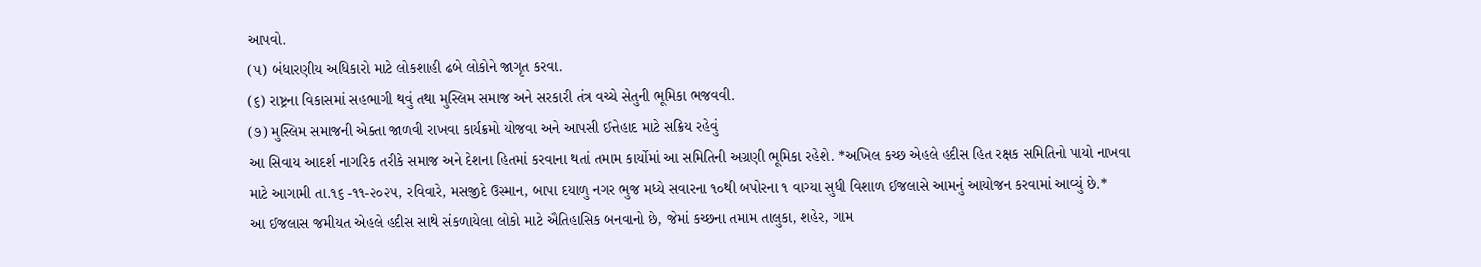આપવો.
(૫) બંધારણીય અધિકારો માટે લોકશાહી ઢબે લોકોને જાગૃત કરવા.
(૬) રાષ્ટ્રના વિકાસમાં સહભાગી થવું તથા મુસ્લિમ સમાજ અને સરકારી તંત્ર વચ્ચે સેતુની ભૂમિકા ભજવવી.
(૭) મુસ્લિમ સમાજની એક્તા જાળવી રાખવા કાર્યક્રમો યોજવા અને આપસી ઈત્તેહાદ માટે સક્રિય રહેવું
આ સિવાય આદર્શ નાગરિક તરીકે સમાજ અને દેશના હિતમાં કરવાના થતાં તમામ કાર્યોમાં આ સમિતિની અગ્રણી ભૂમિકા રહેશે. *અખિલ કચ્છ એહલે હદીસ હિત રક્ષક સમિતિનો પાયો નાખવા માટે આગામી તા.૧૬ -૧૧-૨૦૨૫, રવિવારે, મસજીદે ઉસ્માન, બાપા દયાળુ નગર ભુજ મધ્યે સવારના ૧૦થી બપોરના ૧ વાગ્યા સુધી વિશાળ ઈજલાસે આમનું આયોજન કરવામાં આવ્યું છે.*
આ ઈજલાસ જમીયત એહલે હદીસ સાથે સંકળાયેલા લોકો માટે ઐતિહાસિક બનવાનો છે, જેમાં કચ્છના તમામ તાલુકા, શહેર, ગામ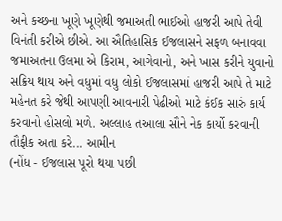અને કચ્છના ખૂણે ખૂણેથી જમાઅતી ભાઈઓ હાજરી આપે તેવી વિનંતી કરીએ છીએ. આ ઐતિહાસિક ઈજલાસને સફળ બનાવવા જમાઅતના ઉલમા એ કિરામ, આગેવાનો, અને ખાસ કરીને યુવાનો સક્રિય થાય અને વધુમાં વધુ લોકો ઈજલાસમાં હાજરી આપે તે માટે મહેનત કરે જેથી આપણી આવનારી પેઢીઓ માટે કંઈક સારું કાર્ય કરવાનો હોસલો મળે. અલ્લાહ તઆલા સૌને નેક કાર્યો કરવાની તૌફીક અતા કરે... આમીન
(નોંધ - ઈજલાસ પૂરો થયા પછી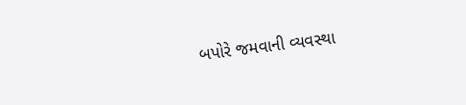બપોરે જમવાની વ્યવસ્થા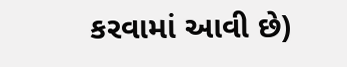કરવામાં આવી છે)